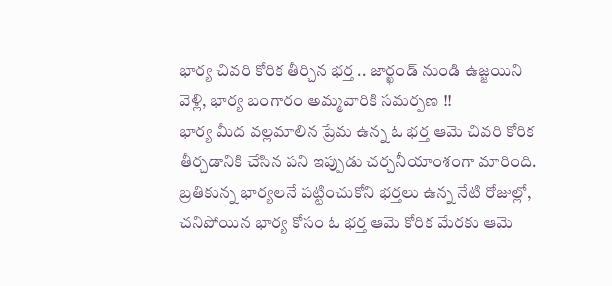భార్య చివరి కోరిక తీర్చిన భర్త .. జార్ఖండ్ నుండి ఉజ్జయిని వెళ్లి, భార్య బంగారం అమ్మవారికి సమర్పణ !!
భార్య మీద వల్లమాలిన ప్రేమ ఉన్న ఓ భర్త ఆమె చివరి కోరిక తీర్చడానికి చేసిన పని ఇప్పుడు చర్చనీయాంశంగా మారింది. బ్రతికున్న భార్యలనే పట్టించుకోని భర్తలు ఉన్న నేటి రోజుల్లో, చనిపోయిన భార్య కోసం ఓ భర్త ఆమె కోరిక మేరకు ఆమె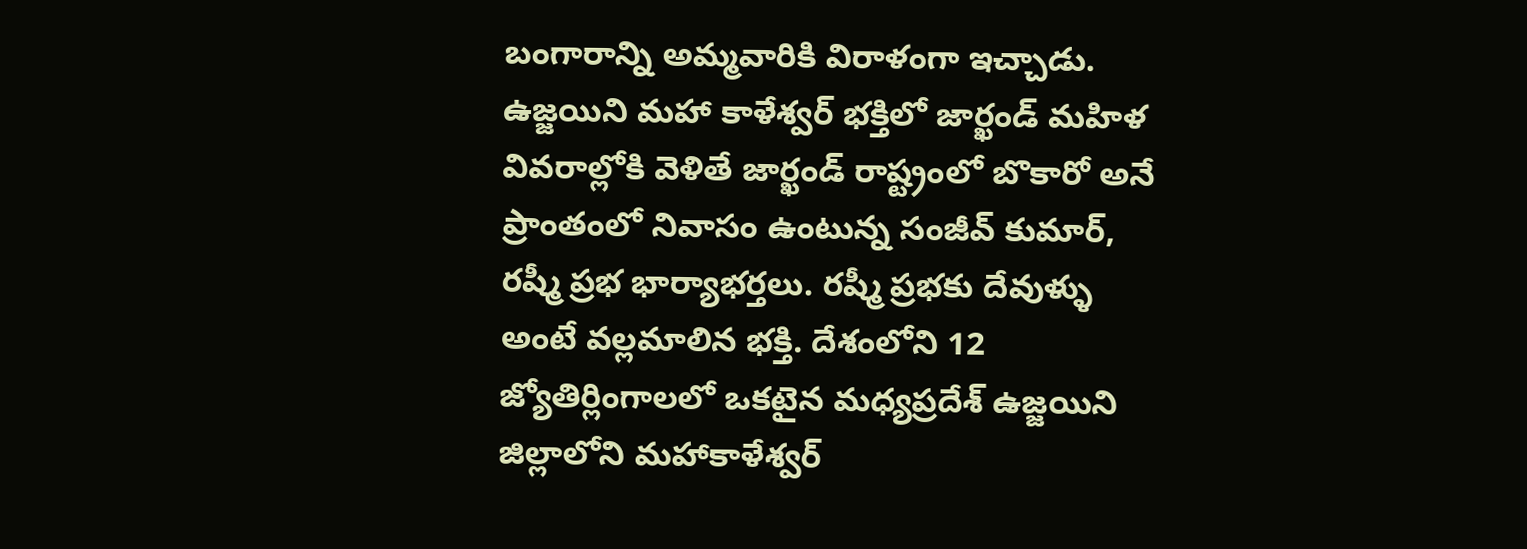బంగారాన్ని అమ్మవారికి విరాళంగా ఇచ్చాడు.
ఉజ్జయిని మహా కాళేశ్వర్ భక్తిలో జార్ఖండ్ మహిళ
వివరాల్లోకి వెళితే జార్ఖండ్ రాష్ట్రంలో బొకారో అనే ప్రాంతంలో నివాసం ఉంటున్న సంజీవ్ కుమార్, రష్మీ ప్రభ భార్యాభర్తలు. రష్మీ ప్రభకు దేవుళ్ళు అంటే వల్లమాలిన భక్తి. దేశంలోని 12 జ్యోతిర్లింగాలలో ఒకటైన మధ్యప్రదేశ్ ఉజ్జయిని జిల్లాలోని మహాకాళేశ్వర్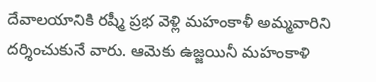దేవాలయానికి రష్మీ ప్రభ వెళ్లి మహంకాళీ అమ్మవారిని దర్శించుకునే వారు. ఆమెకు ఉజ్జయినీ మహంకాళి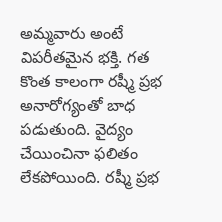అమ్మవారు అంటే విపరీతమైన భక్తి. గత కొంత కాలంగా రష్మీ ప్రభ అనారోగ్యంతో బాధ పడుతుంది. వైద్యం చేయించినా ఫలితం లేకపోయింది. రష్మీ ప్రభ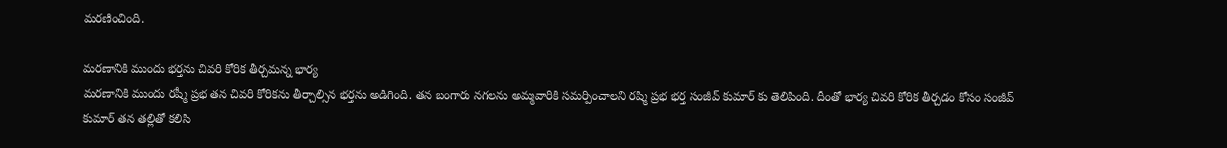మరణించింది.

మరణానికి ముందు భర్తను చివరి కోరిక తీర్చమన్న భార్య
మరణానికి ముందు రష్మీ ప్రభ తన చివరి కోరికను తీర్చాల్సిన భర్తను అడిగింది. తన బంగారు నగలను అమ్మవారికి సమర్పించాలని రష్మి ప్రభ భర్త సంజీవ్ కుమార్ కు తెలిపింది. దీంతో భార్య చివరి కోరిక తీర్చడం కోసం సంజీవ్ కుమార్ తన తల్లితో కలిసి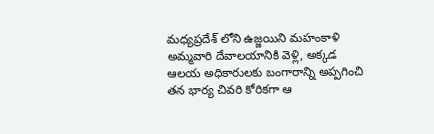మధ్యప్రదేశ్ లోని ఉజ్జయిని మహంకాళి అమ్మవారి దేవాలయానికి వెళ్లి, అక్కడ ఆలయ అధికారులకు బంగారాన్ని అప్పగించి తన భార్య చివరి కోరికగా ఆ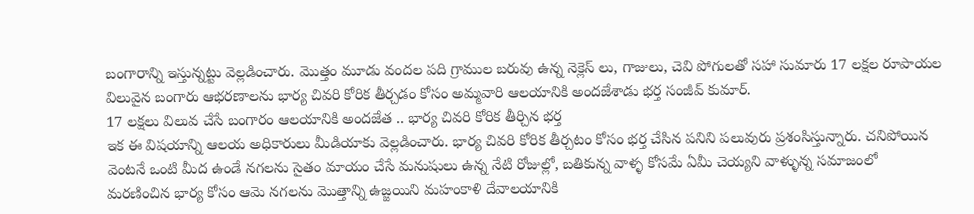బంగారాన్ని ఇస్తున్నట్టు వెల్లడించారు. మొత్తం మూడు వందల పది గ్రాముల బరువు ఉన్న నెక్లెస్ లు, గాజులు, చెవి పోగులతో సహా సుమారు 17 లక్షల రూపాయల విలువైన బంగారు ఆభరణాలను భార్య చివరి కోరిక తీర్చడం కోసం అమ్మవారి ఆలయానికి అందజేశాడు భర్త సంజీవ్ కుమార్.
17 లక్షలు విలువ చేసే బంగారం ఆలయానికి అందజేత .. భార్య చివరి కోరిక తీర్చిన భర్త
ఇక ఈ విషయాన్ని ఆలయ అధికారులు మీడియాకు వెల్లడించారు. భార్య చివరి కోరిక తీర్చటం కోసం భర్త చేసిన పనిని పలువురు ప్రశంసిస్తున్నారు. చనిపోయిన వెంటనే ఒంటి మీద ఉండే నగలను సైతం మాయం చేసే మనుషులు ఉన్న నేటి రోజుల్లో, బతికున్న వాళ్ళ కోసమే ఏమీ చెయ్యని వాళ్ళున్న సమాజంలో మరణించిన భార్య కోసం ఆమె నగలను మొత్తాన్ని ఉజ్జయిని మహంకాళి దేవాలయానికి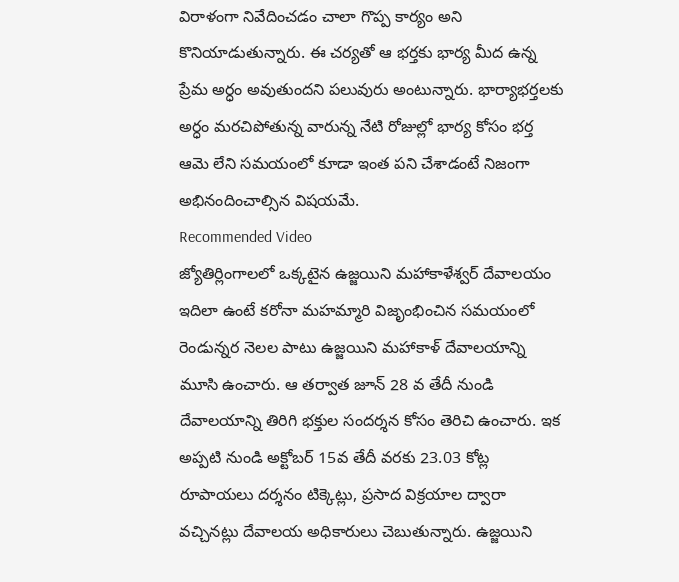విరాళంగా నివేదించడం చాలా గొప్ప కార్యం అని కొనియాడుతున్నారు. ఈ చర్యతో ఆ భర్తకు భార్య మీద ఉన్న ప్రేమ అర్ధం అవుతుందని పలువురు అంటున్నారు. భార్యాభర్తలకు అర్ధం మరచిపోతున్న వారున్న నేటి రోజుల్లో భార్య కోసం భర్త ఆమె లేని సమయంలో కూడా ఇంత పని చేశాడంటే నిజంగా అభినందించాల్సిన విషయమే.
Recommended Video
జ్యోతిర్లింగాలలో ఒక్కటైన ఉజ్జయిని మహాకాళేశ్వర్ దేవాలయం
ఇదిలా ఉంటే కరోనా మహమ్మారి విజృంభించిన సమయంలో రెండున్నర నెలల పాటు ఉజ్జయిని మహాకాళ్ దేవాలయాన్ని మూసి ఉంచారు. ఆ తర్వాత జూన్ 28 వ తేదీ నుండి దేవాలయాన్ని తిరిగి భక్తుల సందర్శన కోసం తెరిచి ఉంచారు. ఇక అప్పటి నుండి అక్టోబర్ 15వ తేదీ వరకు 23.03 కోట్ల రూపాయలు దర్శనం టిక్కెట్లు, ప్రసాద విక్రయాల ద్వారా వచ్చినట్లు దేవాలయ అధికారులు చెబుతున్నారు. ఉజ్జయిని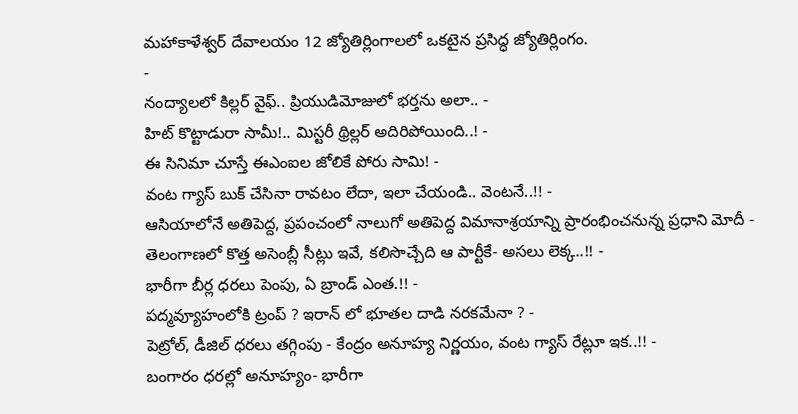మహాకాళేశ్వర్ దేవాలయం 12 జ్యోతిర్లింగాలలో ఒకటైన ప్రసిద్ధ జ్యోతిర్లింగం.
-
నంద్యాలలో కిల్లర్ వైఫ్.. ప్రియుడిమోజులో భర్తను అలా.. -
హిట్ కొట్టాడురా సామీ!.. మిస్టరీ థ్రిల్లర్ అదిరిపోయింది..! -
ఈ సినిమా చూస్తే ఈఎంఐల జోలికే పోరు సామి! -
వంట గ్యాస్ బుక్ చేసినా రావటం లేదా, ఇలా చేయండి.. వెంటనే..!! -
ఆసియాలోనే అతిపెద్ద, ప్రపంచంలో నాలుగో అతిపెద్ద విమానాశ్రయాన్ని ప్రారంభించనున్న ప్రధాని మోదీ -
తెలంగాణలో కొత్త అసెంబ్లీ సీట్లు ఇవే, కలిసొచ్చేది ఆ పార్టీకే- అసలు లెక్క..!! -
భారీగా బీర్ల ధరలు పెంపు, ఏ బ్రాండ్ ఎంత.!! -
పద్మవ్యూహంలోకి ట్రంప్ ? ఇరాన్ లో భూతల దాడి నరకమేనా ? -
పెట్రోల్, డీజిల్ ధరలు తగ్గింపు - కేంద్రం అనూహ్య నిర్ణయం, వంట గ్యాస్ రేట్లూ ఇక..!! -
బంగారం ధరల్లో అనూహ్యం- భారీగా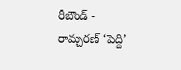రీబౌండ్ -
రామ్చరణ్ ‘పెద్ది’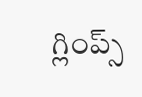గ్లింప్స్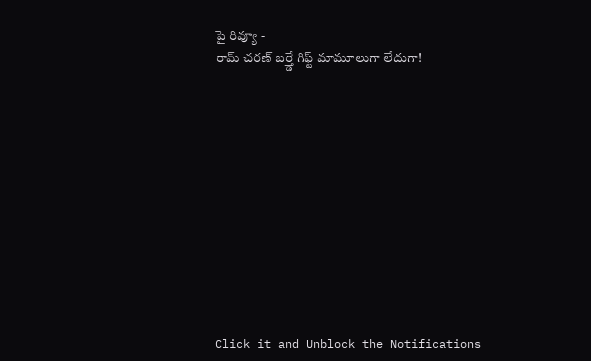పై రివ్యూ -
రామ్ చరణ్ బర్త్డే గిఫ్ట్ మామూలుగా లేదుగా!












Click it and Unblock the Notifications